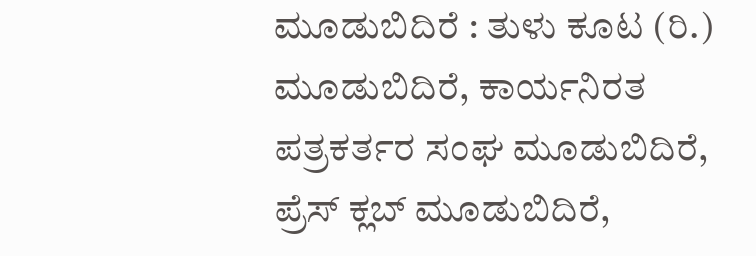ಮೂಡುಬಿದಿರೆ : ತುಳು ಕೂಟ (ರಿ.) ಮೂಡುಬಿದಿರೆ, ಕಾರ್ಯನಿರತ ಪತ್ರಕರ್ತರ ಸಂಘ ಮೂಡುಬಿದಿರೆ, ಪ್ರೆಸ್ ಕ್ಲಬ್ ಮೂಡುಬಿದಿರೆ,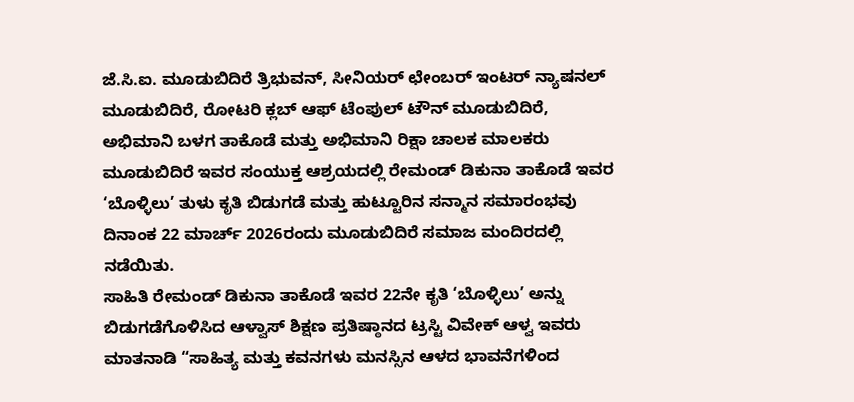ಜೆ.ಸಿ.ಐ. ಮೂಡುಬಿದಿರೆ ತ್ರಿಭುವನ್, ಸೀನಿಯರ್ ಛೇಂಬರ್ ಇಂಟರ್ ನ್ಯಾಷನಲ್ ಮೂಡುಬಿದಿರೆ, ರೋಟರಿ ಕ್ಲಬ್ ಆಫ್ ಟೆಂಪುಲ್ ಟೌನ್ ಮೂಡುಬಿದಿರೆ, ಅಭಿಮಾನಿ ಬಳಗ ತಾಕೊಡೆ ಮತ್ತು ಅಭಿಮಾನಿ ರಿಕ್ಷಾ ಚಾಲಕ ಮಾಲಕರು ಮೂಡುಬಿದಿರೆ ಇವರ ಸಂಯುಕ್ತ ಆಶ್ರಯದಲ್ಲಿ ರೇಮಂಡ್ ಡಿಕುನಾ ತಾಕೊಡೆ ಇವರ ‘ಬೊಳ್ಳಿಲು’ ತುಳು ಕೃತಿ ಬಿಡುಗಡೆ ಮತ್ತು ಹುಟ್ಟೂರಿನ ಸನ್ಮಾನ ಸಮಾರಂಭವು ದಿನಾಂಕ 22 ಮಾರ್ಚ್ 2026ರಂದು ಮೂಡುಬಿದಿರೆ ಸಮಾಜ ಮಂದಿರದಲ್ಲಿ ನಡೆಯಿತು.
ಸಾಹಿತಿ ರೇಮಂಡ್ ಡಿಕುನಾ ತಾಕೊಡೆ ಇವರ 22ನೇ ಕೃತಿ ‘ಬೊಳ್ಳಿಲು’ ಅನ್ನು ಬಿಡುಗಡೆಗೊಳಿಸಿದ ಆಳ್ವಾಸ್ ಶಿಕ್ಷಣ ಪ್ರತಿಷ್ಠಾನದ ಟ್ರಸ್ಟಿ ವಿವೇಕ್ ಆಳ್ವ ಇವರು ಮಾತನಾಡಿ “ಸಾಹಿತ್ಯ ಮತ್ತು ಕವನಗಳು ಮನಸ್ಸಿನ ಆಳದ ಭಾವನೆಗಳಿಂದ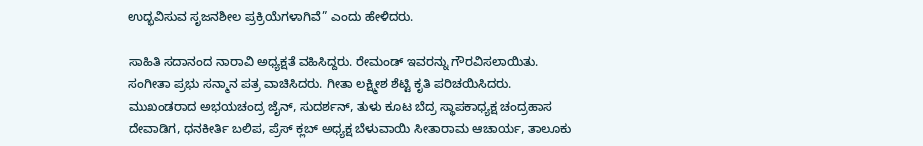ಉದ್ಭವಿಸುವ ಸೃಜನಶೀಲ ಪ್ರಕ್ರಿಯೆಗಳಾಗಿವೆ” ಎಂದು ಹೇಳಿದರು.

ಸಾಹಿತಿ ಸದಾನಂದ ನಾರಾವಿ ಅಧ್ಯಕ್ಷತೆ ವಹಿಸಿದ್ದರು. ರೇಮಂಡ್ ಇವರನ್ನು ಗೌರವಿಸಲಾಯಿತು. ಸಂಗೀತಾ ಪ್ರಭು ಸನ್ಮಾನ ಪತ್ರ ವಾಚಿಸಿದರು. ಗೀತಾ ಲಕ್ಷ್ಮೀಶ ಶೆಟ್ಟಿ ಕೃತಿ ಪರಿಚಯಿಸಿದರು. ಮುಖಂಡರಾದ ಅಭಯಚಂದ್ರ ಜೈನ್, ಸುದರ್ಶನ್, ತುಳು ಕೂಟ ಬೆದ್ರ ಸ್ಥಾಪಕಾಧ್ಯಕ್ಷ ಚಂದ್ರಹಾಸ ದೇವಾಡಿಗ, ಧನಕೀರ್ತಿ ಬಲಿಪ, ಪ್ರೆಸ್ ಕ್ಲಬ್ ಅಧ್ಯಕ್ಷ ಬೆಳುವಾಯಿ ಸೀತಾರಾಮ ಆಚಾರ್ಯ, ತಾಲೂಕು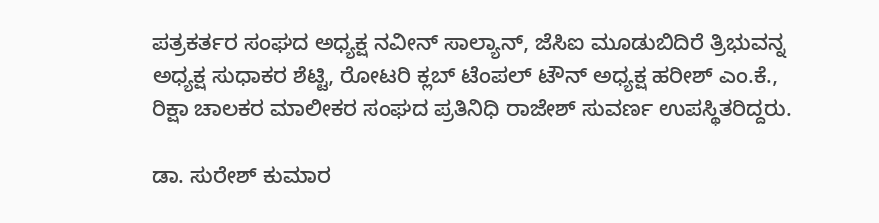ಪತ್ರಕರ್ತರ ಸಂಘದ ಅಧ್ಯಕ್ಷ ನವೀನ್ ಸಾಲ್ಯಾನ್, ಜೆಸಿಐ ಮೂಡುಬಿದಿರೆ ತ್ರಿಭುವನ್ನ ಅಧ್ಯಕ್ಷ ಸುಧಾಕರ ಶೆಟ್ಟಿ, ರೋಟರಿ ಕ್ಲಬ್ ಟೆಂಪಲ್ ಟೌನ್ ಅಧ್ಯಕ್ಷ ಹರೀಶ್ ಎಂ.ಕೆ., ರಿಕ್ಷಾ ಚಾಲಕರ ಮಾಲೀಕರ ಸಂಘದ ಪ್ರತಿನಿಧಿ ರಾಜೇಶ್ ಸುವರ್ಣ ಉಪಸ್ಥಿತರಿದ್ದರು.

ಡಾ. ಸುರೇಶ್ ಕುಮಾರ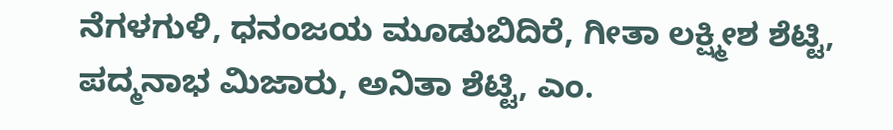ನೆಗಳಗುಳಿ, ಧನಂಜಯ ಮೂಡುಬಿದಿರೆ, ಗೀತಾ ಲಕ್ಷ್ಮೀಶ ಶೆಟ್ಟಿ, ಪದ್ಮನಾಭ ಮಿಜಾರು, ಅನಿತಾ ಶೆಟ್ಟಿ, ಎಂ.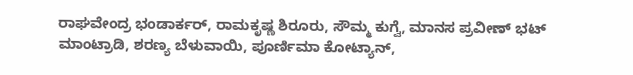ರಾಘವೇಂದ್ರ ಭಂಡಾರ್ಕರ್, ರಾಮಕೃಷ್ಣ ಶಿರೂರು, ಸೌಮ್ಮ ಕುಗ್ವೆ, ಮಾನಸ ಪ್ರವೀಣ್ ಭಟ್ ಮಾಂಟ್ರಾಡಿ, ಶರಣ್ಯ ಬೆಳುವಾಯಿ, ಪೂರ್ಣಿಮಾ ಕೋಟ್ಯಾನ್,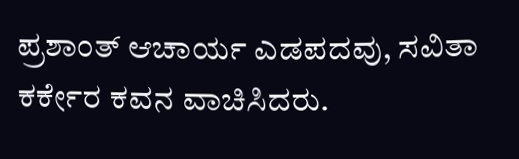ಪ್ರಶಾಂತ್ ಆಚಾರ್ಯ ಎಡಪದವು, ಸವಿತಾ ಕರ್ಕೇರ ಕವನ ವಾಚಿಸಿದರು.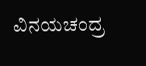ವಿನಯಚಂದ್ರ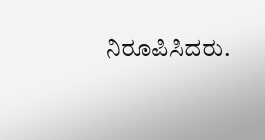ನಿರೂಪಿಸಿದರು.